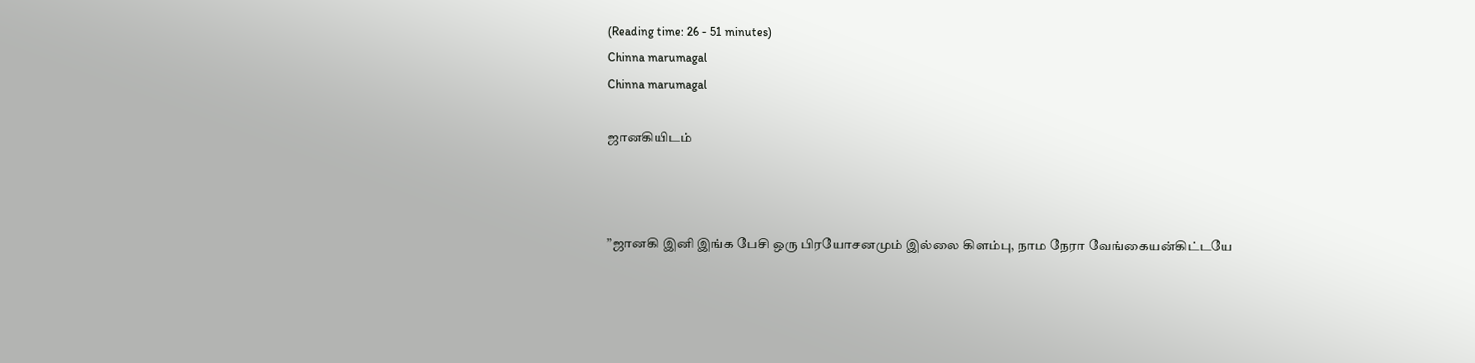(Reading time: 26 - 51 minutes)
Chinna marumagal
Chinna marumagal

ஜானகியிடம்



”ஜானகி இனி இங்க பேசி ஒரு பிரயோசனமும் இல்லை கிளம்பு, நாம நேரா வேங்கையன்கிட்டயே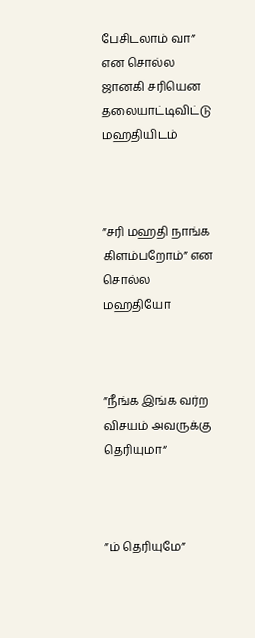பேசிடலாம் வா” என சொல்ல ஜானகி சரியென தலையாட்டிவிட்டு மஹதியிடம்



”சரி மஹதி நாங்க கிளம்பறோம்” என சொல்ல மஹதியோ



”நீங்க இங்க வர்ற விசயம் அவருக்கு தெரியுமா“



”ம் தெரியுமே”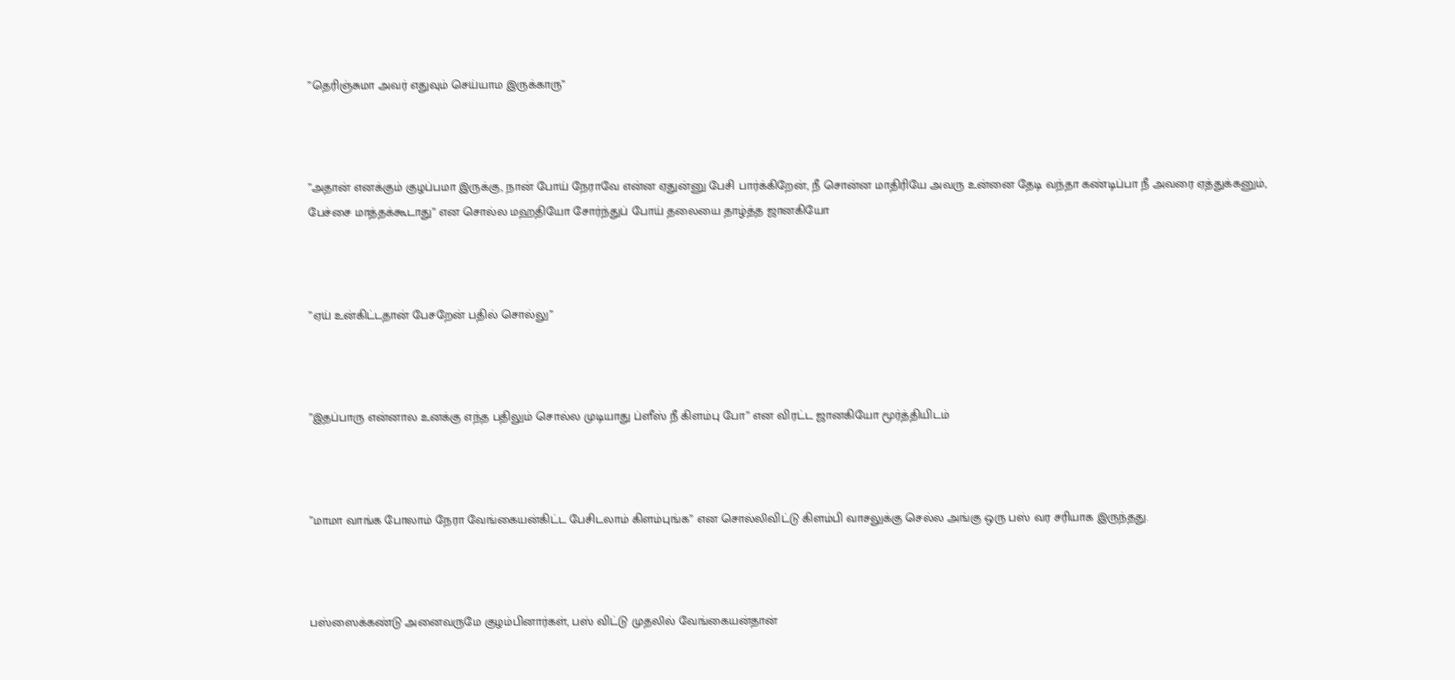”தெரிஞ்சுமா அவர் எதுவும் செய்யாம இருக்காரு”



”அதான் எனக்கும் குழப்பமா இருக்கு, நான் போய் நேராவே என்ன ஏதுன்னு பேசி பார்க்கிறேன், நீ சொன்ன மாதிரியே அவரு உன்னை தேடி வந்தா கண்டிப்பா நீ அவரை ஏத்துக்கனும், பேச்சை மாத்தக்கூடாது” என சொல்ல மஹதியோ சோர்ந்துப் போய் தலையை தாழ்த்த ஜானகியோ



”ஏய் உன்கிட்டதான் பேசறேன் பதில் சொல்லு”



”இதப்பாரு என்னால உனக்கு எந்த பதிலும் சொல்ல முடியாது ப்ளீஸ் நீ கிளம்பு போ” என விரட்ட ஜானகியோ மூர்த்தியிடம்



”மாமா வாங்க போலாம் நேரா வேங்கையன்கிட்ட பேசிடலாம் கிளம்புங்க” என சொல்லிவிட்டு கிளம்பி வாசலுக்கு செல்ல அங்கு ஒரு பஸ் வர சரியாக இருந்தது.



பஸ்ஸைக்கண்டு அனைவருமே குழம்பினார்கள், பஸ் விட்டு முதலில் வேங்கையன்தான்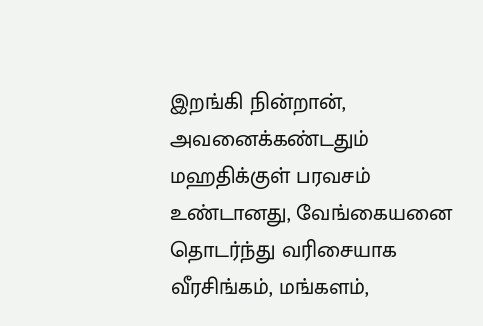இறங்கி நின்றான், அவனைக்கண்டதும் மஹதிக்குள் பரவசம் உண்டானது, வேங்கையனை தொடர்ந்து வரிசையாக வீரசிங்கம், மங்களம்,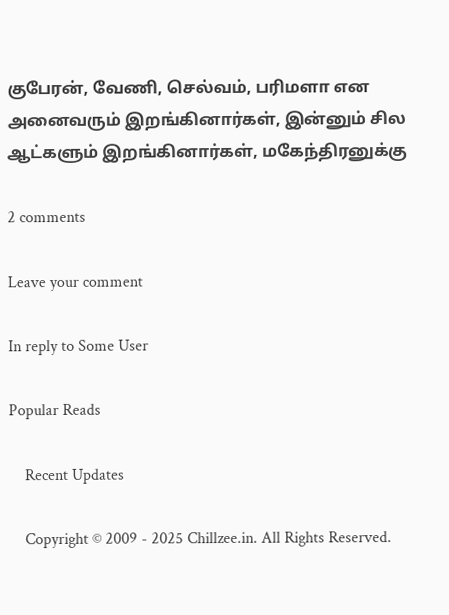குபேரன், வேணி, செல்வம், பரிமளா என அனைவரும் இறங்கினார்கள், இன்னும் சில ஆட்களும் இறங்கினார்கள், மகேந்திரனுக்கு

2 comments

Leave your comment

In reply to Some User

Popular Reads

    Recent Updates

    Copyright © 2009 - 2025 Chillzee.in. All Rights Reserved.